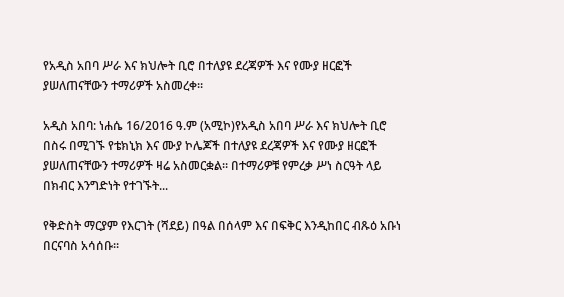የአዲስ አበባ ሥራ እና ክህሎት ቢሮ በተለያዩ ደረጃዎች እና የሙያ ዘርፎች ያሠለጠናቸውን ተማሪዎች አስመረቀ።

አዲስ አበባ: ነሐሴ 16/2016 ዓ.ም (አሚኮ)የአዲስ አበባ ሥራ እና ክህሎት ቢሮ በስሩ በሚገኙ የቴክኒክ እና ሙያ ኮሌጆች በተለያዩ ደረጃዎች እና የሙያ ዘርፎች ያሠለጠናቸውን ተማሪዎች ዛሬ አስመርቋል። በተማሪዎቹ የምረቃ ሥነ ስርዓት ላይ በክብር እንግድነት የተገኙት...

የቅድስት ማርያም የእርገት (ሻደይ) በዓል በሰላም እና በፍቅር እንዲከበር ብጹዕ አቡነ በርናባስ አሳሰቡ።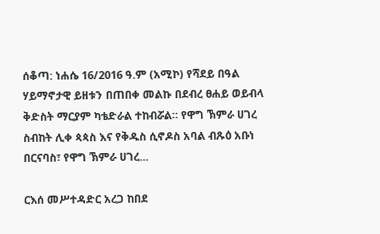ሰቆጣ: ነሐሴ 16/2016 ዓ.ም (አሚኮ) የሻደይ በዓል ሃይማኖታዊ ይዘቱን በጠበቀ መልኩ በደብረ ፀሐይ ወይብላ ቅድስት ማርያም ካቴድራል ተከብሯል። የዋግ ኽምራ ሀገረ ስብከት ሊቀ ጳጳስ እና የቅዱስ ሲኖዶስ አባል ብጹዕ አቡነ በርናባስ፣ የዋግ ኽምራ ሀገረ...

ርእሰ መሥተዳድር አረጋ ከበደ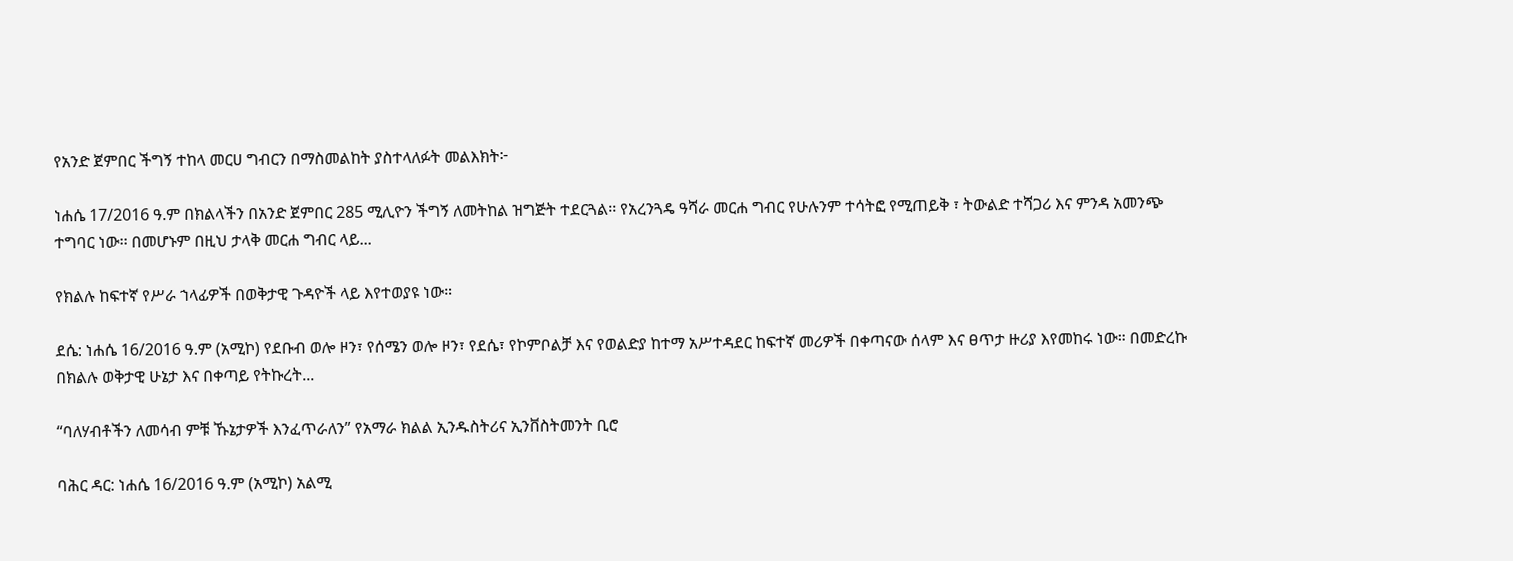የአንድ ጀምበር ችግኝ ተከላ መርሀ ግብርን በማስመልከት ያስተላለፉት መልእክት፦

ነሐሴ 17/2016 ዓ.ም በክልላችን በአንድ ጀምበር 285 ሚሊዮን ችግኝ ለመትከል ዝግጅት ተደርጓል፡፡ የአረንጓዴ ዓሻራ መርሐ ግብር የሁሉንም ተሳትፎ የሚጠይቅ ፣ ትውልድ ተሻጋሪ እና ምንዳ አመንጭ ተግባር ነው፡፡ በመሆኑም በዚህ ታላቅ መርሐ ግብር ላይ...

የክልሉ ከፍተኛ የሥራ ኀላፊዎች በወቅታዊ ጉዳዮች ላይ እየተወያዩ ነው።

ደሴ: ነሐሴ 16/2016 ዓ.ም (አሚኮ) የደቡብ ወሎ ዞን፣ የሰሜን ወሎ ዞን፣ የደሴ፣ የኮምቦልቻ እና የወልድያ ከተማ አሥተዳደር ከፍተኛ መሪዎች በቀጣናው ሰላም እና ፀጥታ ዙሪያ እየመከሩ ነው። በመድረኩ በክልሉ ወቅታዊ ሁኔታ እና በቀጣይ የትኩረት...

“ባለሃብቶችን ለመሳብ ምቹ ኹኔታዎች እንፈጥራለን” የአማራ ክልል ኢንዱስትሪና ኢንቨስትመንት ቢሮ

ባሕር ዳር: ነሐሴ 16/2016 ዓ.ም (አሚኮ) አልሚ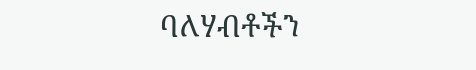ባለሃብቶችን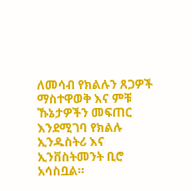ለመሳብ የክልሉን ጸጋዎች ማስተዋወቅ እና ምቹ ኹኔታዎችን መፍጠር እንደሚገባ የክልሉ ኢንዱስትሪ እና ኢንቨስትመንት ቢሮ አሳስቧል።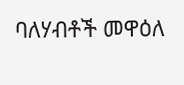ባለሃብቶች መዋዕለ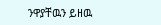ንዋያቸዉን ይዘዉ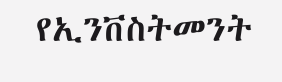የኢንቨስትመንት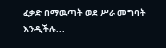ፈቃድ በማዉጣት ወደ ሥራ መግባት እንዲችሉ...